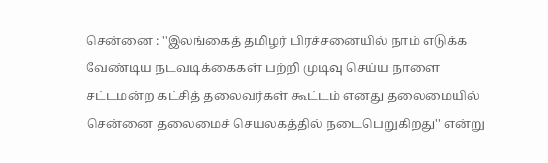சென்னை : ''இலங்கைத் தமிழர் பிரச்சனையில் நாம் எடுக்க வேண்டிய நடவடிக்கைகள் பற்றி முடிவு செய்ய நாளை சட்டமன்ற கட்சித் தலைவர்கள் கூட்டம் எனது தலைமையில் சென்னை தலைமைச் செயலகத்தில் நடைபெறுகிறது'' என்று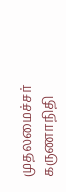முதலமைச்சர் கருணாநிதி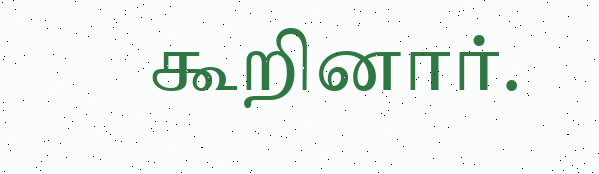கூறினார்.